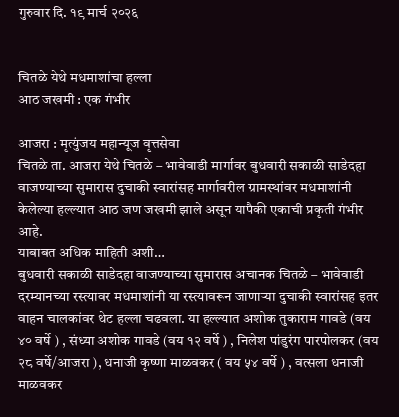गुरुवार दि. १९ मार्च २०२६


चितळे येथे मधमाशांचा हल्ला
आठ जखमी : एक गंभीर

आजरा : मृत्युंजय महान्यूज वृत्तसेवा
चितळे ता. आजरा येथे चितळे – भावेवाडी मार्गावर बुधवारी सकाळी साडेदहा वाजण्याच्या सुमारास दुचाकी स्वारांसह मार्गावरील ग्रामस्थांवर मधमाशांनी केलेल्या हल्ल्यात आठ जण जखमी झाले असून यापैकी एकाची प्रकृती गंभीर आहे.
याबाबत अधिक माहिती अशी…
बुधवारी सकाळी साडेदहा वाजण्याच्या सुमारास अचानक चितळे – भावेवाडी दरम्यानच्या रस्त्यावर मधमाशांनी या रस्त्यावरून जाणाऱ्या दुचाकी स्वारांसह इतर वाहन चालकांवर थेट हल्ला चढवला. या हल्ल्यात अशोक तुकाराम गावडे (वय ४० वर्षे ) , संध्या अशोक गावडे (वय १२ वर्षे ) , निलेश पांडुरंग पारपोलकर (वय २८ वर्षे/आजरा ), धनाजी कृष्णा माळवकर ( वय ५४ वर्षे ) , वत्सला धनाजी माळवकर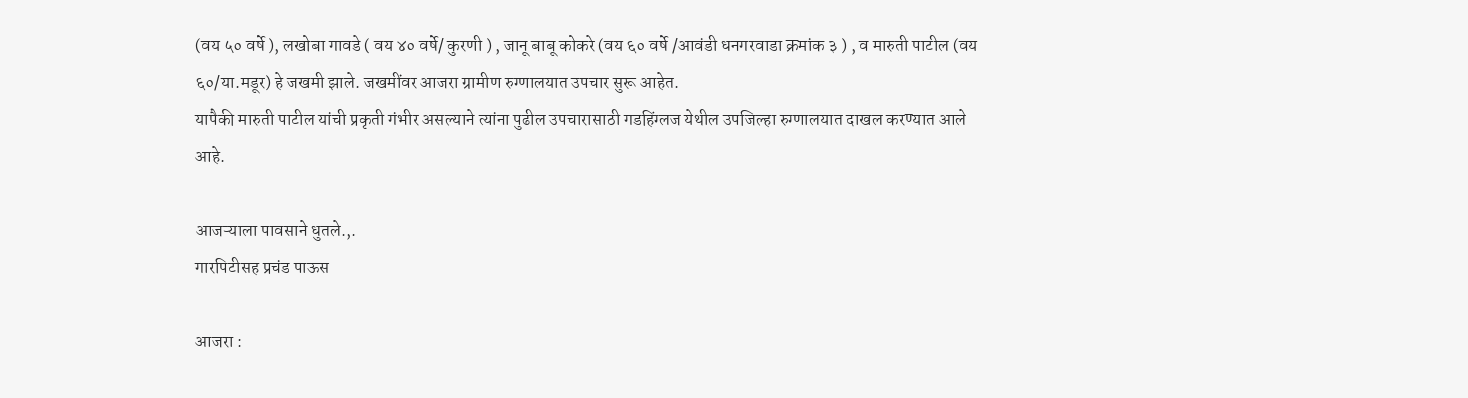(वय ५० वर्षे ), लखोबा गावडे ( वय ४० वर्षे/ कुरणी ) , जानू बाबू कोकरे (वय ६० वर्षे /आवंडी धनगरवाडा क्रमांक ३ ) , व मारुती पाटील (वय ६०/या.मडूर) हे जखमी झाले. जखमींवर आजरा ग्रामीण रुग्णालयात उपचार सुरू आहेत.
यापैकी मारुती पाटील यांची प्रकृती गंभीर असल्याने त्यांना पुढील उपचारासाठी गडहिंग्लज येथील उपजिल्हा रुग्णालयात दाखल करण्यात आले आहे.

आजऱ्याला पावसाने धुतले.,.
गारपिटीसह प्रचंड पाऊस

आजरा :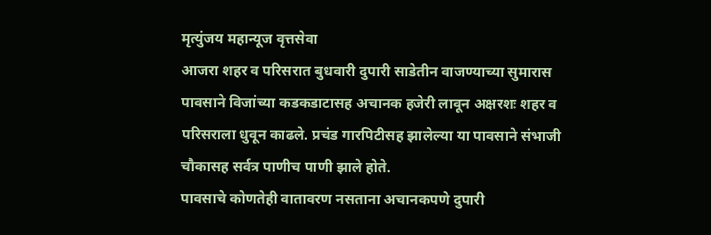मृत्युंजय महान्यूज वृत्तसेवा
आजरा शहर व परिसरात बुधवारी दुपारी साडेतीन वाजण्याच्या सुमारास पावसाने विजांच्या कडकडाटासह अचानक हजेरी लावून अक्षरशः शहर व परिसराला धुवून काढले. प्रचंड गारपिटीसह झालेल्या या पावसाने संभाजी चौकासह सर्वत्र पाणीच पाणी झाले होते.
पावसाचे कोणतेही वातावरण नसताना अचानकपणे दुपारी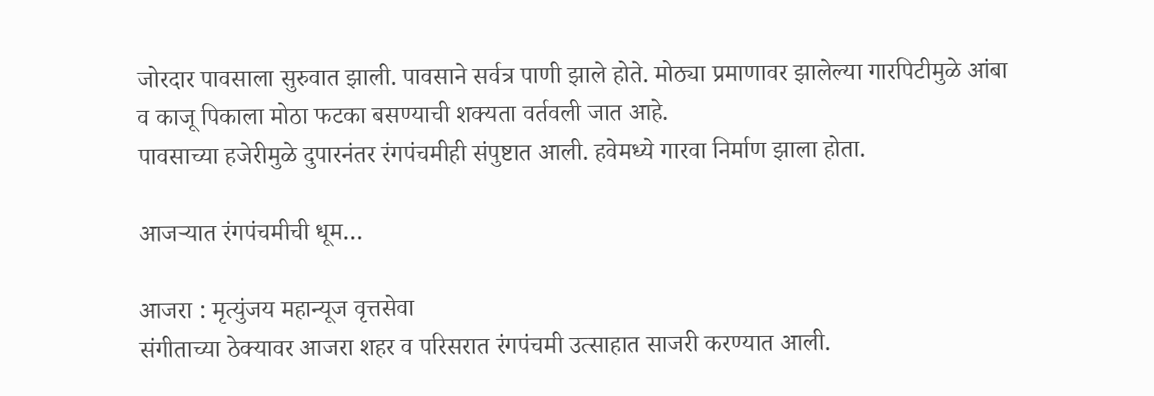जोरदार पावसाला सुरुवात झाली. पावसाने सर्वत्र पाणी झाले होते. मोठ्या प्रमाणावर झालेल्या गारपिटीमुळे आंबा व काजू पिकाला मोठा फटका बसण्याची शक्यता वर्तवली जात आहे.
पावसाच्या हजेरीमुळे दुपारनंतर रंगपंचमीही संपुष्टात आली. हवेमध्ये गारवा निर्माण झाला होता.

आजऱ्यात रंगपंचमीची धूम…

आजरा : मृत्युंजय महान्यूज वृत्तसेवा
संगीताच्या ठेक्यावर आजरा शहर व परिसरात रंगपंचमी उत्साहात साजरी करण्यात आली.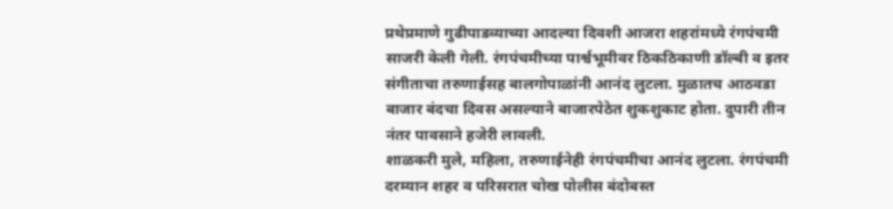प्रथेप्रमाणे गुढीपाडव्याच्या आदल्या दिवशी आजरा शहरांमध्ये रंगपंचमी साजरी केली गेली. रंगपंचमीच्या पार्श्वभूमीवर ठिकठिकाणी डॉल्बी व इतर संगीताचा तरुणाईसह बालगोपाळांनी आनंद लुटला. मुळातच आठवडा बाजार बंदचा दिवस असल्याने बाजारपेठेत शुकशुकाट होता. दुपारी तीन नंतर पावसाने हजेरी लावली.
शाळकरी मुले, महिला, तरुणाईनेही रंगपंचमीचा आनंद लुटला. रंगपंचमी दरम्यान शहर व परिसरात चोख पोलीस बंदोबस्त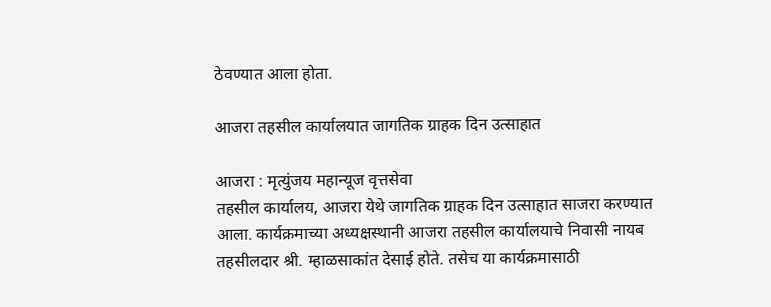ठेवण्यात आला होता.

आजरा तहसील कार्यालयात जागतिक ग्राहक दिन उत्साहात

आजरा : मृत्युंजय महान्यूज वृत्तसेवा
तहसील कार्यालय, आजरा येथे जागतिक ग्राहक दिन उत्साहात साजरा करण्यात आला. कार्यक्रमाच्या अध्यक्षस्थानी आजरा तहसील कार्यालयाचे निवासी नायब तहसीलदार श्री. म्हाळसाकांत देसाई होते. तसेच या कार्यक्रमासाठी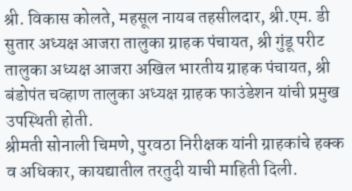श्री. विकास कोलते, महसूल नायब तहसीलदार, श्री.एम. डी सुतार अध्यक्ष आजरा तालुका ग्राहक पंचायत, श्री गुंडू परीट तालुका अध्यक्ष आजरा अखिल भारतीय ग्राहक पंचायत, श्री बंडोपंत चव्हाण तालुका अध्यक्ष ग्राहक फाउंडेशन यांची प्रमुख उपस्थिती होती.
श्रीमती सोनाली चिमणे, पुरवठा निरीक्षक यांनी ग्राहकांचे हक्क व अधिकार, कायद्यातील तरतुदी याची माहिती दिली.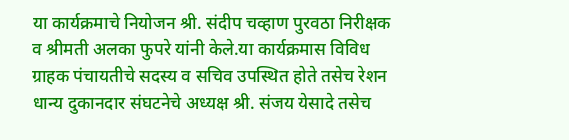या कार्यक्रमाचे नियोजन श्री. संदीप चव्हाण पुरवठा निरीक्षक व श्रीमती अलका फुपरे यांनी केले.या कार्यक्रमास विविध ग्राहक पंचायतीचे सदस्य व सचिव उपस्थित होते तसेच रेशन धान्य दुकानदार संघटनेचे अध्यक्ष श्री. संजय येसादे तसेच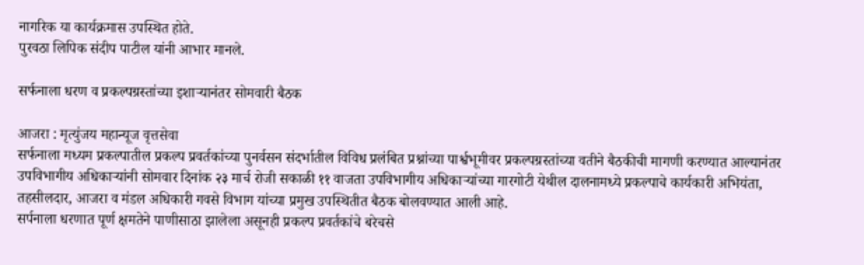नागरिक या कार्यक्रमास उपस्थित होते.
पुरवठा लिपिक संदीप पाटील यांनी आभार मानले.

सर्फनाला धरण व प्रकल्पग्रस्तांच्या इशाऱ्यानंतर सोमवारी बैठक

आजरा : मृत्युंजय महान्यूज वृत्तसेवा
सर्फनाला मध्यम प्रकल्पातील प्रकल्प प्रवर्तकांच्या पुनर्वसन संदर्भातील विविध प्रलंबित प्रश्नांच्या पार्श्वभूमीवर प्रकल्पग्रस्तांच्या वतीने बैठकीची मागणी करण्यात आल्यानंतर उपविभागीय अधिकाऱ्यांनी सोमवार दिनांक २३ मार्च रोजी सकाळी ११ वाजता उपविभागीय अधिकाऱ्यांच्या गारगोटी येथील दालनामध्ये प्रकल्पाचे कार्यकारी अभियंता, तहसीलदार, आजरा व मंडल अधिकारी गवसे विभाग यांच्या प्रमुख उपस्थितीत बैठक बोलवण्यात आली आहे.
सर्पनाला धरणात पूर्ण क्षमतेने पाणीसाठा झालेला असूनही प्रकल्प प्रवर्तकांचे बरेचसे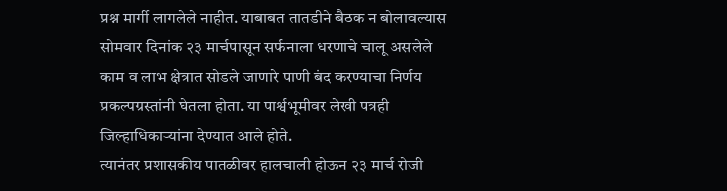प्रश्न मार्गी लागलेले नाहीत. याबाबत तातडीने बैठक न बोलावल्यास सोमवार दिनांक २३ मार्चपासून सर्फनाला धरणाचे चालू असलेले काम व लाभ क्षेत्रात सोडले जाणारे पाणी बंद करण्याचा निर्णय प्रकल्पग्रस्तांनी घेतला होता. या पार्श्वभूमीवर लेखी पत्रही जिल्हाधिकाऱ्यांना देण्यात आले होते.
त्यानंतर प्रशासकीय पातळीवर हालचाली होऊन २३ मार्च रोजी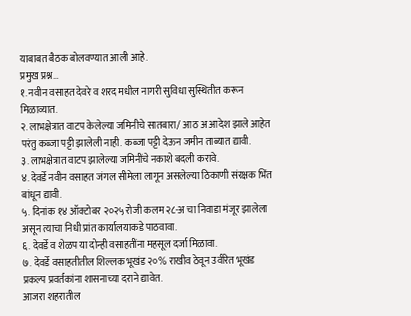याबाबत बैठक बोलवण्यात आली आहे.
प्रमुख प्रश्न…
१. नवीन वसाहत देवरे व शरद मधील नागरी सुविधा सुस्थितीत करून मिळाव्यात.
२. लाभक्षेत्रात वाटप केलेल्या जमिनीचे सातबारा/ आठ अ आदेश झाले आहेत परंतु कब्जा पट्टी झालेली नाही. कब्जा पट्टी देऊन जमीन ताब्यात द्यावी.
३. लाभक्षेत्रात वाटप झालेल्या जमिनींचे नकाशे बदली करावे.
४. देवर्डे नवीन वसाहत जंगल सीमेला लागून असलेल्या ठिकाणी संरक्षक भिंत बांधून द्यावी.
५. दिनांक १४ ऑक्टोबर २०२५ रोजी कलम २८-अ चा निवाडा मंजूर झालेला असून त्याचा निधी प्रांत कार्यालयाकडे पाठवावा.
६. देवर्डे व शेळप या दोन्ही वसाहतींना महसूल दर्जा मिळावा.
७. देवर्डे वसाहतीतील शिल्लक भूखंड २०% राखीव ठेवून उर्वरित भूखंड प्रकल्प प्रवर्तकांना शासनाच्या दराने द्यावेत.
आजरा शहरातील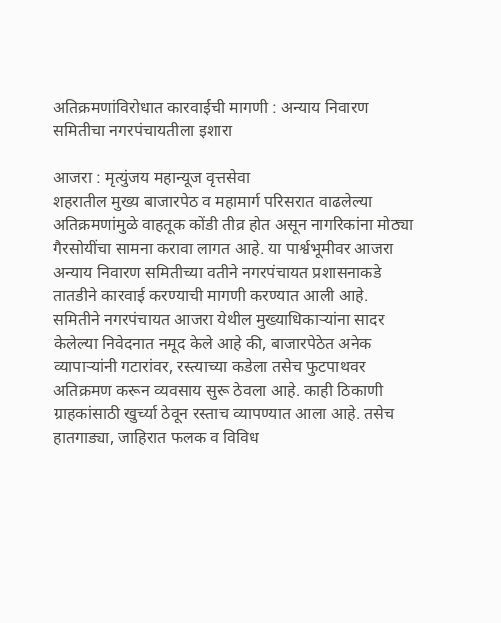अतिक्रमणांविरोधात कारवाईची मागणी : अन्याय निवारण समितीचा नगरपंचायतीला इशारा

आजरा : मृत्युंजय महान्यूज वृत्तसेवा
शहरातील मुख्य बाजारपेठ व महामार्ग परिसरात वाढलेल्या अतिक्रमणांमुळे वाहतूक कोंडी तीव्र होत असून नागरिकांना मोठ्या गैरसोयींचा सामना करावा लागत आहे. या पार्श्वभूमीवर आजरा अन्याय निवारण समितीच्या वतीने नगरपंचायत प्रशासनाकडे तातडीने कारवाई करण्याची मागणी करण्यात आली आहे.
समितीने नगरपंचायत आजरा येथील मुख्याधिकाऱ्यांना सादर केलेल्या निवेदनात नमूद केले आहे की, बाजारपेठेत अनेक व्यापाऱ्यांनी गटारांवर, रस्त्याच्या कडेला तसेच फुटपाथवर अतिक्रमण करून व्यवसाय सुरू ठेवला आहे. काही ठिकाणी ग्राहकांसाठी खुर्च्या ठेवून रस्ताच व्यापण्यात आला आहे. तसेच हातगाड्या, जाहिरात फलक व विविध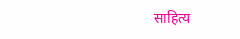साहित्य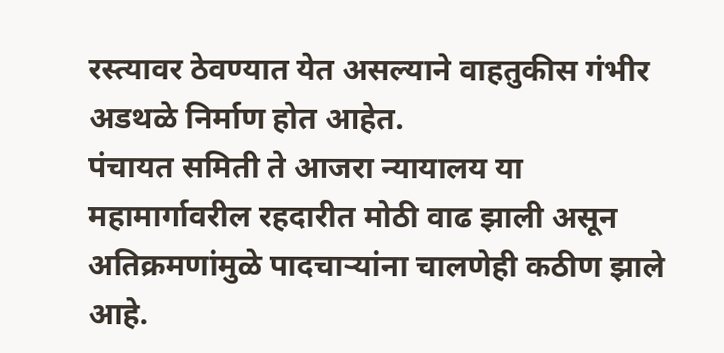रस्त्यावर ठेवण्यात येत असल्याने वाहतुकीस गंभीर अडथळे निर्माण होत आहेत.
पंचायत समिती ते आजरा न्यायालय या महामार्गावरील रहदारीत मोठी वाढ झाली असून अतिक्रमणांमुळे पादचाऱ्यांना चालणेही कठीण झाले आहे.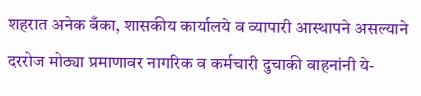शहरात अनेक बँका, शासकीय कार्यालये व व्यापारी आस्थापने असल्याने दररोज मोठ्या प्रमाणावर नागरिक व कर्मचारी दुचाकी वाहनांनी ये-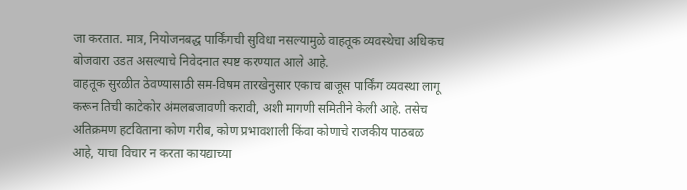जा करतात. मात्र, नियोजनबद्ध पार्किंगची सुविधा नसल्यामुळे वाहतूक व्यवस्थेचा अधिकच बोजवारा उडत असल्याचे निवेदनात स्पष्ट करण्यात आले आहे.
वाहतूक सुरळीत ठेवण्यासाठी सम-विषम तारखेनुसार एकाच बाजूस पार्किंग व्यवस्था लागू करून तिची काटेकोर अंमलबजावणी करावी, अशी मागणी समितीने केली आहे. तसेच अतिक्रमण हटविताना कोण गरीब, कोण प्रभावशाली किंवा कोणाचे राजकीय पाठबळ आहे, याचा विचार न करता कायद्याच्या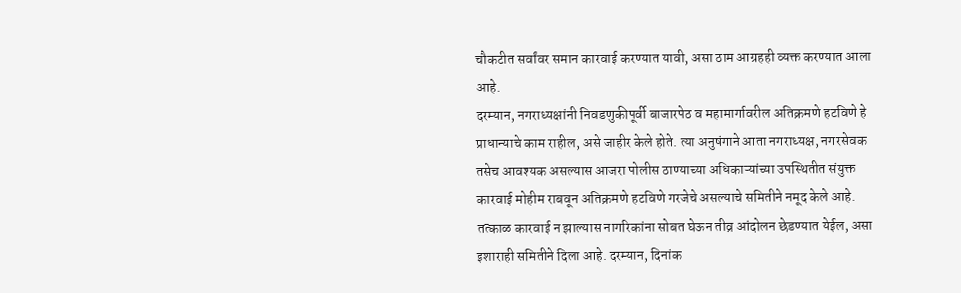चौकटीत सर्वांवर समान कारवाई करण्यात यावी, असा ठाम आग्रहही व्यक्त करण्यात आला आहे.
दरम्यान, नगराध्यक्षांनी निवडणुकीपूर्वी बाजारपेठ व महामार्गावरील अतिक्रमणे हटविणे हे प्राधान्याचे काम राहील, असे जाहीर केले होते. त्या अनुषंगाने आता नगराध्यक्ष, नगरसेवक तसेच आवश्यक असल्यास आजरा पोलीस ठाण्याच्या अधिकाऱ्यांच्या उपस्थितीत संयुक्त कारवाई मोहीम राबवून अतिक्रमणे हटविणे गरजेचे असल्याचे समितीने नमूद केले आहे.
तत्काळ कारवाई न झाल्यास नागरिकांना सोबत घेऊन तीव्र आंदोलन छेडण्यात येईल, असा इशाराही समितीने दिला आहे. दरम्यान, दिनांक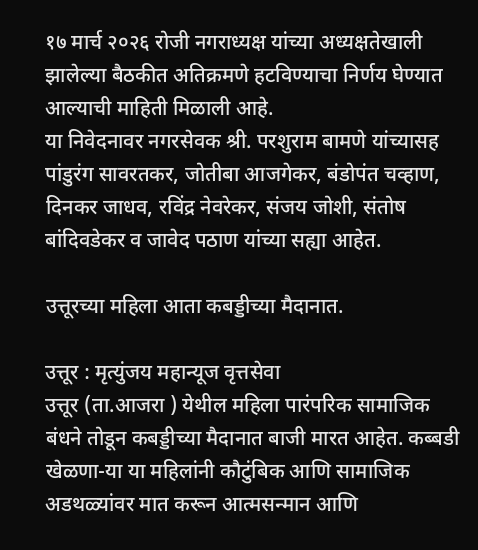१७ मार्च २०२६ रोजी नगराध्यक्ष यांच्या अध्यक्षतेखाली झालेल्या बैठकीत अतिक्रमणे हटविण्याचा निर्णय घेण्यात आल्याची माहिती मिळाली आहे.
या निवेदनावर नगरसेवक श्री. परशुराम बामणे यांच्यासह पांडुरंग सावरतकर, जोतीबा आजगेकर, बंडोपंत चव्हाण, दिनकर जाधव, रविंद्र नेवरेकर, संजय जोशी, संतोष बांदिवडेकर व जावेद पठाण यांच्या सह्या आहेत.

उत्तूरच्या महिला आता कबड्डीच्या मैदानात.

उत्तूर : मृत्युंजय महान्यूज वृत्तसेवा
उत्तूर (ता.आजरा ) येथील महिला पारंपरिक सामाजिक बंधने तोडून कबड्डीच्या मैदानात बाजी मारत आहेत. कब्बडी खेळणा-या या महिलांनी कौटुंबिक आणि सामाजिक अडथळ्यांवर मात करून आत्मसन्मान आणि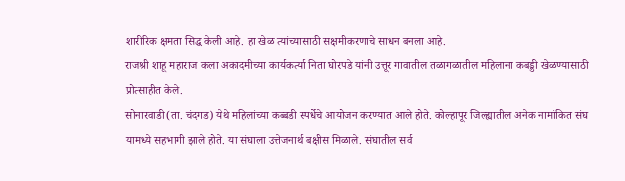शारीरिक क्षमता सिद्ध केली आहे. हा खेळ त्यांच्यासाठी सक्षमीकरणाचे साधन बनला आहे.
राजश्री शाहू महाराज कला अकादमीच्या कार्यकर्त्या निता घोरपडे यांनी उत्तूर गावातील तळागळातील महिलाना कबड्डी खेळण्यासाठी प्रोत्साहीत केले.
सोनारवाडी(ता. चंदगड) येथे महिलांच्या कब्बडी स्पर्धेचे आयोजन करण्यात आले होते. कोल्हापूर जिल्ह्यातील अनेक नामांकित संघ यामध्ये सहभागी झाले होते. या संघाला उत्तेजनार्थ बक्षीस मिळाले. संघातील सर्व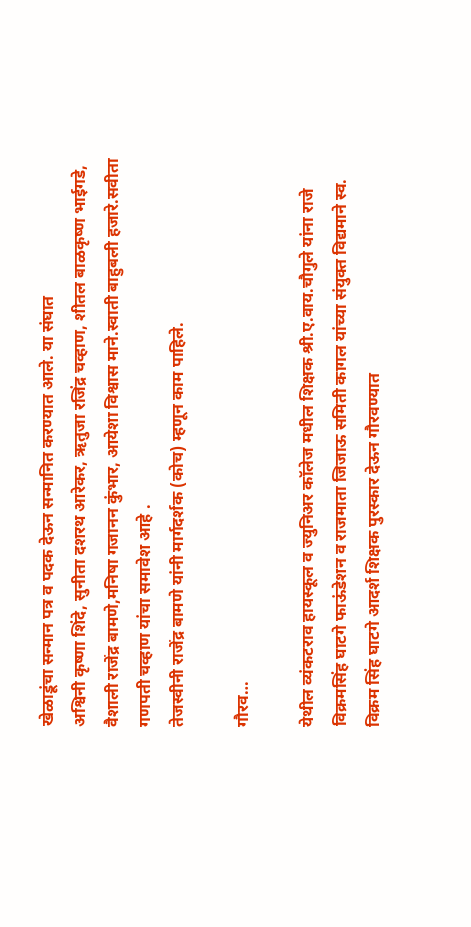खेळाडूंचा सन्मान पत्र व पदक देऊन सन्मानित करण्यात आले. या संघात
अश्विनी कृष्णा शिंदे, सुनीता दशरथ आरेकर, ऋतुजा रजिंद्र चव्हाण, शीतल बाळकृष्ण भाईगडे, वैशाली राजेंद्र बामणे,मनिषा गजानन कुंभार, आयेशा विश्वास माने.स्वाती बाहुबली हजारे.सवीता गणपती चव्हाण यांचा समावेश आहे .
तेजस्वीनी राजेंद्र बामणे यांनी मार्गदर्शक (कोच) म्हणून काम पाहिले.

गौरव…

येथील व्यंकटराव हायस्कूल व ज्युनिअर कॉलेज मधील शिक्षक श्री.ए.वाय.चौगुले यांना राजे विक्रमसिंह घाटगे फाऊंडेशन व राजमाता जिजाऊ समिती कागल यांच्या संयुक्त विद्यमाने स्व. विक्रम सिंह घाटगे आदर्श शिक्षक पुरस्कार देऊन गौरवण्यात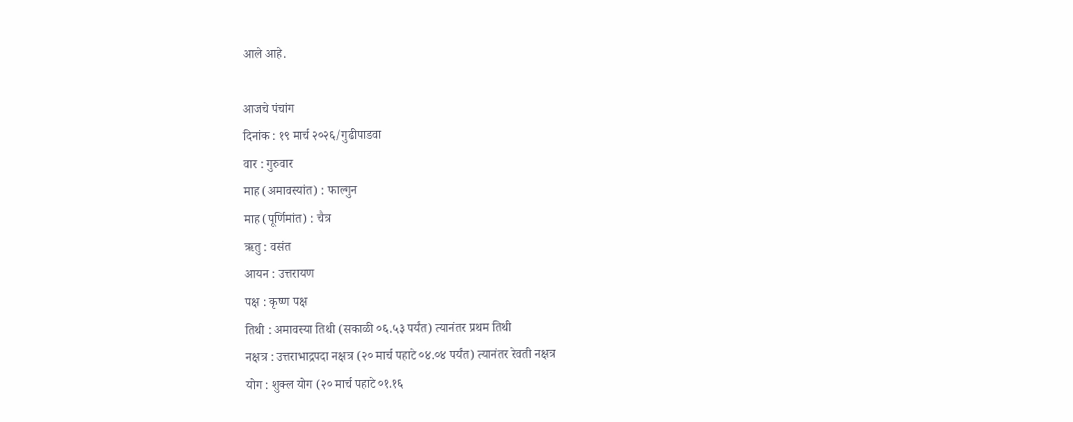आले आहे.

आजचे पंचांग
दिनांक : १९ मार्च २०२६/गुढीपाडवा
वार : गुरुवार
माह (अमावस्यांत) : फाल्गुन
माह (पूर्णिमांत) : चैत्र
ऋतु : वसंत
आयन : उत्तरायण
पक्ष : कृष्ण पक्ष
तिथी : अमावस्या तिथी (सकाळी ०६.५३ पर्यंत) त्यानंतर प्रथम तिथी
नक्षत्र : उत्तराभाद्रपदा नक्षत्र (२० मार्च पहाटे ०४.०४ पर्यंत) त्यानंतर रेवती नक्षत्र
योग : शुक्ल योग (२० मार्च पहाटे ०१.१६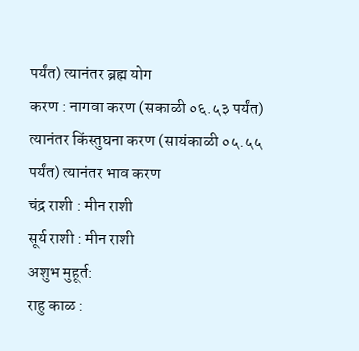पर्यंत) त्यानंतर ब्रह्म योग
करण : नागवा करण (सकाळी ०६.५३ पर्यंत) त्यानंतर किंस्तुघना करण (सायंकाळी ०५.५५ पर्यंत) त्यानंतर भाव करण
चंद्र राशी : मीन राशी
सूर्य राशी : मीन राशी
अशुभ मुहूर्त:
राहु काळ :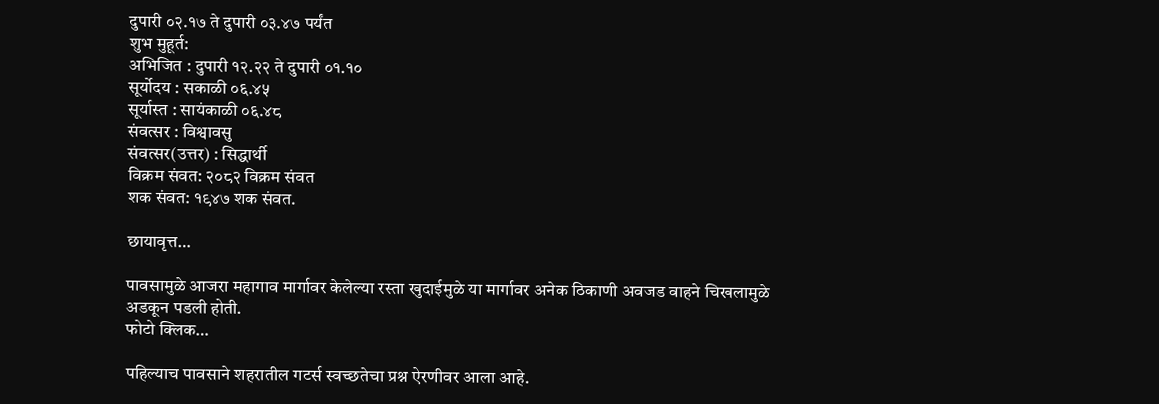दुपारी ०२.१७ ते दुपारी ०३.४७ पर्यंत
शुभ मुहूर्त:
अभिजित : दुपारी १२.२२ ते दुपारी ०१.१०
सूर्योदय : सकाळी ०६.४५
सूर्यास्त : सायंकाळी ०६.४८
संवत्सर : विश्वावसु
संवत्सर(उत्तर) : सिद्धार्थी
विक्रम संवत: २०८२ विक्रम संवत
शक संवत: १९४७ शक संवत.

छायावृत्त…

पावसामुळे आजरा महागाव मार्गावर केलेल्या रस्ता खुदाईमुळे या मार्गावर अनेक ठिकाणी अवजड वाहने चिखलामुळे अडकून पडली होती.
फोटो क्लिक…

पहिल्याच पावसाने शहरातील गटर्स स्वच्छतेचा प्रश्न ऐरणीवर आला आहे.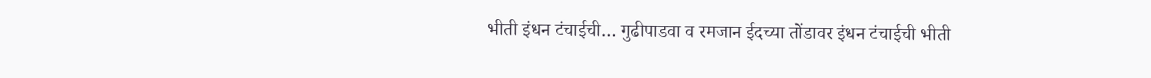भीती इंधन टंचाईची… गुढीपाडवा व रमजान ईदच्या तोंडावर इंधन टंचाईची भीती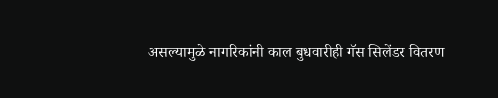असल्यामुळे नागरिकांनी काल बुधवारीही गॅस सिलेंडर वितरण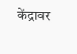केंद्रावर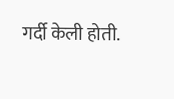गर्दी केली होती.